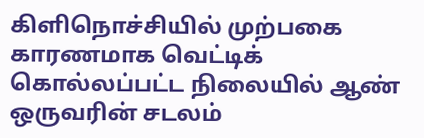கிளிநொச்சியில் முற்பகை காரணமாக வெட்டிக் கொல்லப்பட்ட நிலையில் ஆண் ஒருவரின் சடலம்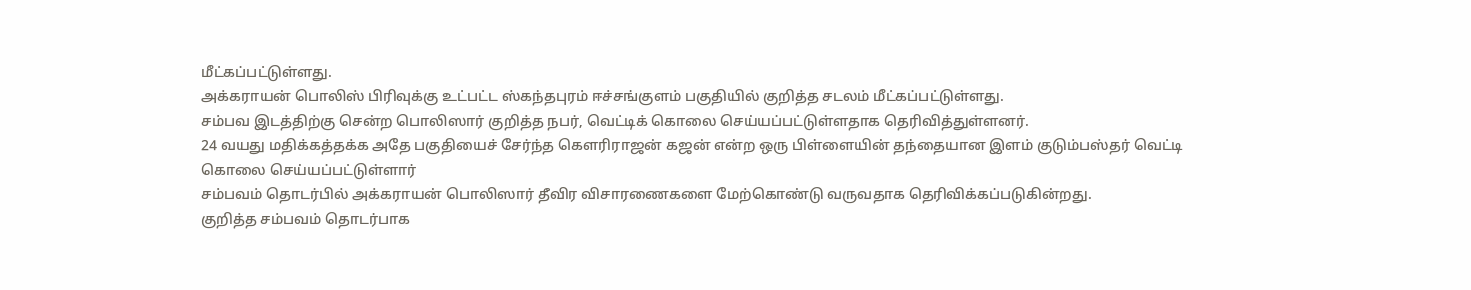மீட்கப்பட்டுள்ளது.
அக்கராயன் பொலிஸ் பிரிவுக்கு உட்பட்ட ஸ்கந்தபுரம் ஈச்சங்குளம் பகுதியில் குறித்த சடலம் மீட்கப்பட்டுள்ளது.
சம்பவ இடத்திற்கு சென்ற பொலிஸார் குறித்த நபர், வெட்டிக் கொலை செய்யப்பட்டுள்ளதாக தெரிவித்துள்ளனர்.
24 வயது மதிக்கத்தக்க அதே பகுதியைச் சேர்ந்த கௌரிராஜன் கஜன் என்ற ஒரு பிள்ளையின் தந்தையான இளம் குடும்பஸ்தர் வெட்டி கொலை செய்யப்பட்டுள்ளார்
சம்பவம் தொடர்பில் அக்கராயன் பொலிஸார் தீவிர விசாரணைகளை மேற்கொண்டு வருவதாக தெரிவிக்கப்படுகின்றது.
குறித்த சம்பவம் தொடர்பாக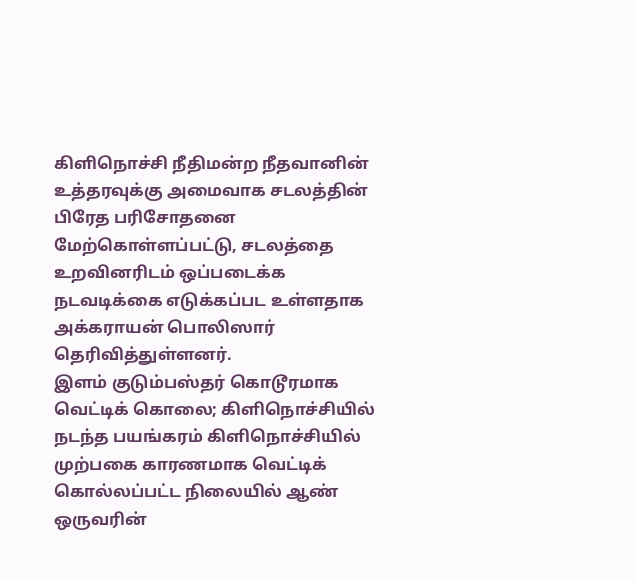கிளிநொச்சி நீதிமன்ற நீதவானின் உத்தரவுக்கு அமைவாக சடலத்தின் பிரேத பரிசோதனை மேற்கொள்ளப்பட்டு, சடலத்தை உறவினரிடம் ஒப்படைக்க நடவடிக்கை எடுக்கப்பட உள்ளதாக அக்கராயன் பொலிஸார் தெரிவித்துள்ளனர்.
இளம் குடும்பஸ்தர் கொடூரமாக வெட்டிக் கொலை; கிளிநொச்சியில் நடந்த பயங்கரம் கிளிநொச்சியில் முற்பகை காரணமாக வெட்டிக் கொல்லப்பட்ட நிலையில் ஆண் ஒருவரின்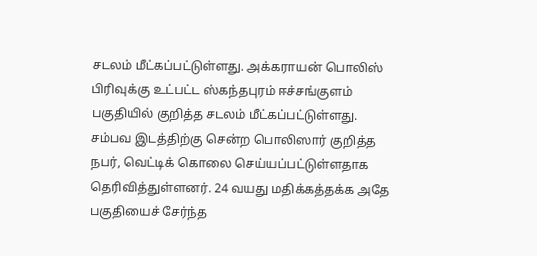சடலம் மீட்கப்பட்டுள்ளது. அக்கராயன் பொலிஸ் பிரிவுக்கு உட்பட்ட ஸ்கந்தபுரம் ஈச்சங்குளம் பகுதியில் குறித்த சடலம் மீட்கப்பட்டுள்ளது. சம்பவ இடத்திற்கு சென்ற பொலிஸார் குறித்த நபர், வெட்டிக் கொலை செய்யப்பட்டுள்ளதாக தெரிவித்துள்ளனர். 24 வயது மதிக்கத்தக்க அதே பகுதியைச் சேர்ந்த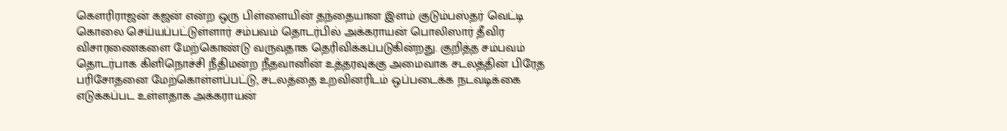கௌரிராஜன் கஜன் என்ற ஒரு பிள்ளையின் தந்தையான இளம் குடும்பஸ்தர் வெட்டி கொலை செய்யப்பட்டுள்ளார் சம்பவம் தொடர்பில் அக்கராயன் பொலிஸார் தீவிர விசாரணைகளை மேற்கொண்டு வருவதாக தெரிவிக்கப்படுகின்றது. குறித்த சம்பவம் தொடர்பாக கிளிநொச்சி நீதிமன்ற நீதவானின் உத்தரவுக்கு அமைவாக சடலத்தின் பிரேத பரிசோதனை மேற்கொள்ளப்பட்டு, சடலத்தை உறவினரிடம் ஒப்படைக்க நடவடிக்கை எடுக்கப்பட உள்ளதாக அக்கராயன்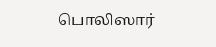பொலிஸார்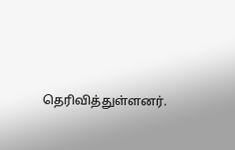தெரிவித்துள்ளனர்.